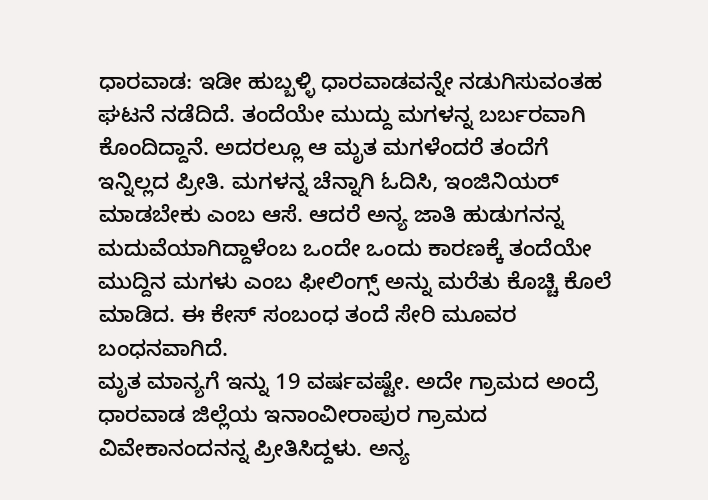ಧಾರವಾಡ: ಇಡೀ ಹುಬ್ಬಳ್ಳಿ ಧಾರವಾಡವನ್ನೇ ನಡುಗಿಸುವಂತಹ ಘಟನೆ ನಡೆದಿದೆ. ತಂದೆಯೇ ಮುದ್ದು ಮಗಳನ್ನ ಬರ್ಬರವಾಗಿ ಕೊಂದಿದ್ದಾನೆ. ಅದರಲ್ಲೂ ಆ ಮೃತ ಮಗಳೆಂದರೆ ತಂದೆಗೆ ಇನ್ನಿಲ್ಲದ ಪ್ರೀತಿ. ಮಗಳನ್ನ ಚೆನ್ನಾಗಿ ಓದಿಸಿ, ಇಂಜಿನಿಯರ್ ಮಾಡಬೇಕು ಎಂಬ ಆಸೆ. ಆದರೆ ಅನ್ಯ ಜಾತಿ ಹುಡುಗನನ್ನ ಮದುವೆಯಾಗಿದ್ದಾಳೆಂಬ ಒಂದೇ ಒಂದು ಕಾರಣಕ್ಕೆ ತಂದೆಯೇ ಮುದ್ದಿನ ಮಗಳು ಎಂಬ ಫೀಲಿಂಗ್ಸ್ ಅನ್ನು ಮರೆತು ಕೊಚ್ಚಿ ಕೊಲೆ ಮಾಡಿದ. ಈ ಕೇಸ್ ಸಂಬಂಧ ತಂದೆ ಸೇರಿ ಮೂವರ ಬಂಧನವಾಗಿದೆ.
ಮೃತ ಮಾನ್ಯಗೆ ಇನ್ನು 19 ವರ್ಷವಷ್ಟೇ. ಅದೇ ಗ್ರಾಮದ ಅಂದ್ರೆ ಧಾರವಾಡ ಜಿಲ್ಲೆಯ ಇನಾಂವೀರಾಪುರ ಗ್ರಾಮದ ವಿವೇಕಾನಂದನನ್ನ ಪ್ರೀತಿಸಿದ್ದಳು. ಅನ್ಯ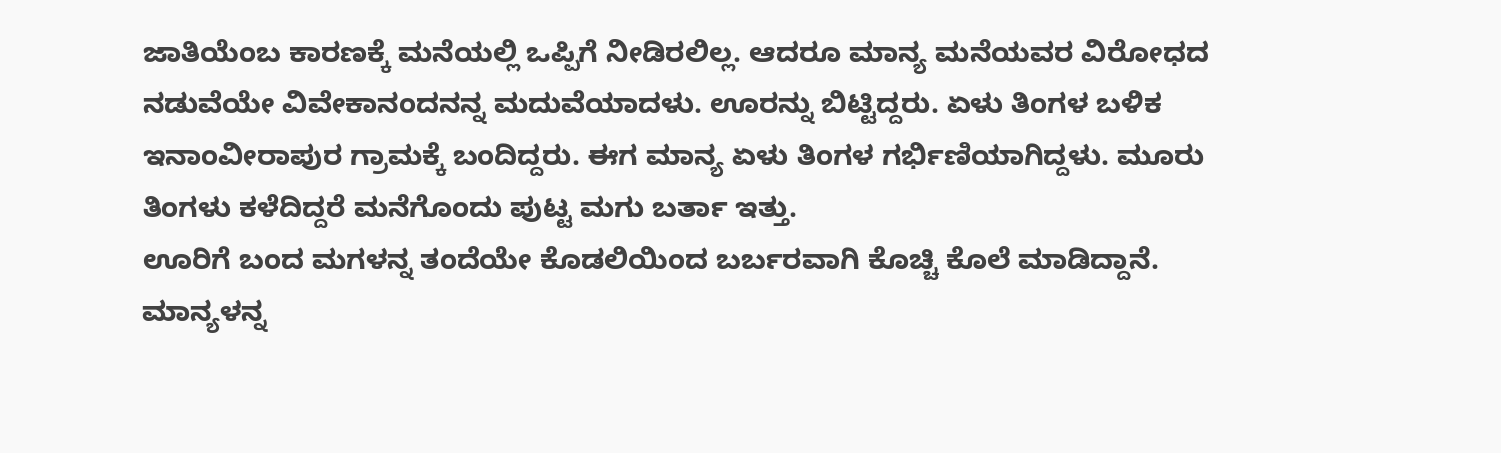ಜಾತಿಯೆಂಬ ಕಾರಣಕ್ಕೆ ಮನೆಯಲ್ಲಿ ಒಪ್ಪಿಗೆ ನೀಡಿರಲಿಲ್ಲ. ಆದರೂ ಮಾನ್ಯ ಮನೆಯವರ ವಿರೋಧದ ನಡುವೆಯೇ ವಿವೇಕಾನಂದನನ್ನ ಮದುವೆಯಾದಳು. ಊರನ್ನು ಬಿಟ್ಟಿದ್ದರು. ಏಳು ತಿಂಗಳ ಬಳಿಕ ಇನಾಂವೀರಾಪುರ ಗ್ರಾಮಕ್ಕೆ ಬಂದಿದ್ದರು. ಈಗ ಮಾನ್ಯ ಏಳು ತಿಂಗಳ ಗರ್ಭಿಣಿಯಾಗಿದ್ದಳು. ಮೂರು ತಿಂಗಳು ಕಳೆದಿದ್ದರೆ ಮನೆಗೊಂದು ಪುಟ್ಟ ಮಗು ಬರ್ತಾ ಇತ್ತು.
ಊರಿಗೆ ಬಂದ ಮಗಳನ್ನ ತಂದೆಯೇ ಕೊಡಲಿಯಿಂದ ಬರ್ಬರವಾಗಿ ಕೊಚ್ಚಿ ಕೊಲೆ ಮಾಡಿದ್ದಾನೆ. ಮಾನ್ಯಳನ್ನ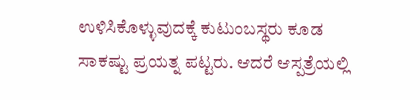ಉಳಿಸಿಕೊಳ್ಳುವುದಕ್ಕೆ ಕುಟುಂಬಸ್ಥರು ಕೂಡ ಸಾಕಷ್ಟು ಪ್ರಯತ್ನ ಪಟ್ಟರು. ಆದರೆ ಆಸ್ಪತ್ರೆಯಲ್ಲಿ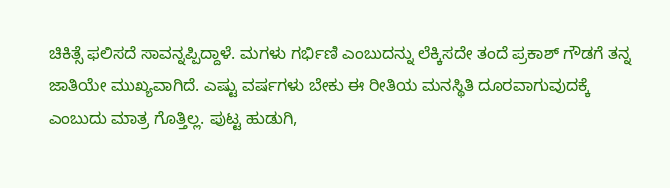ಚಿಕಿತ್ಸೆ ಫಲಿಸದೆ ಸಾವನ್ನಪ್ಪಿದ್ದಾಳೆ. ಮಗಳು ಗರ್ಭಿಣಿ ಎಂಬುದನ್ನು ಲೆಕ್ಕಿಸದೇ ತಂದೆ ಪ್ರಕಾಶ್ ಗೌಡಗೆ ತನ್ನ ಜಾತಿಯೇ ಮುಖ್ಯವಾಗಿದೆ. ಎಷ್ಟು ವರ್ಷಗಳು ಬೇಕು ಈ ರೀತಿಯ ಮನಸ್ಥಿತಿ ದೂರವಾಗುವುದಕ್ಕೆ ಎಂಬುದು ಮಾತ್ರ ಗೊತ್ತಿಲ್ಲ. ಪುಟ್ಟ ಹುಡುಗಿ,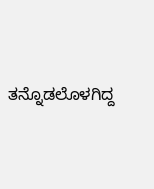ತನ್ನೊಡಲೊಳಗಿದ್ದ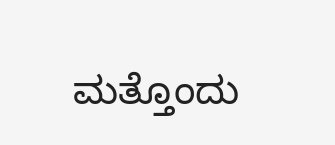ಮತ್ತೊಂದು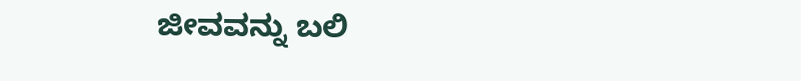ಜೀವವನ್ನು ಬಲಿ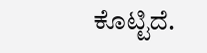ಕೊಟ್ಟಿದೆ.